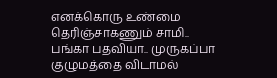எனக்கொரு உண்மை தெரிஞ்சாகணும் சாமி.. பங்கா பதவியா.. முருகப்பா குழுமத்தை விடாமல்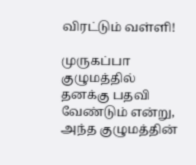விரட்டும் வள்ளி!

முருகப்பா குழுமத்தில் தனக்கு பதவி வேண்டும் என்று, அந்த குழுமத்தின்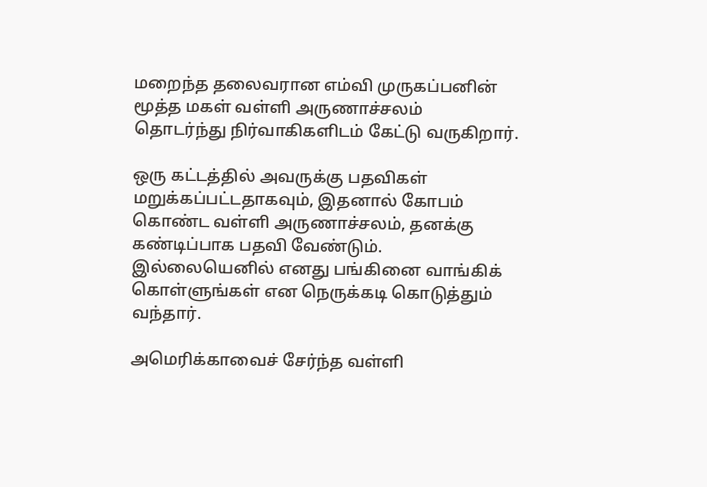மறைந்த தலைவரான எம்வி முருகப்பனின் மூத்த மகள் வள்ளி அருணாச்சலம் தொடர்ந்து நிர்வாகிகளிடம் கேட்டு வருகிறார்.

ஒரு கட்டத்தில் அவருக்கு பதவிகள் மறுக்கப்பட்டதாகவும், இதனால் கோபம் கொண்ட வள்ளி அருணாச்சலம், தனக்கு கண்டிப்பாக பதவி வேண்டும். இல்லையெனில் எனது பங்கினை வாங்கிக் கொள்ளுங்கள் என நெருக்கடி கொடுத்தும் வந்தார்.

அமெரிக்காவைச் சேர்ந்த வள்ளி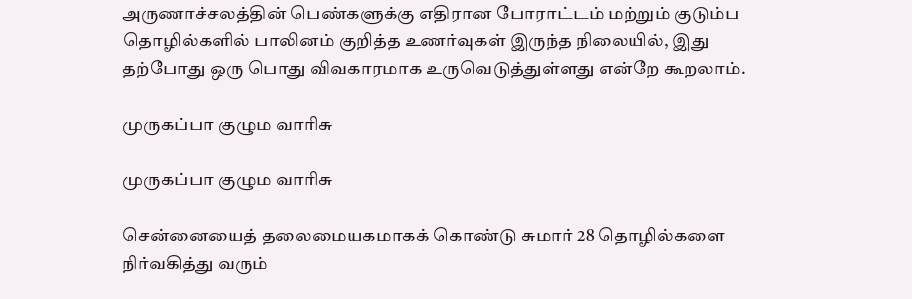அருணாச்சலத்தின் பெண்களுக்கு எதிரான போராட்டம் மற்றும் குடும்ப தொழில்களில் பாலினம் குறித்த உணர்வுகள் இருந்த நிலையில், இது தற்போது ஒரு பொது விவகாரமாக உருவெடுத்துள்ளது என்றே கூறலாம்.

முருகப்பா குழும வாரிசு

முருகப்பா குழும வாரிசு

சென்னையைத் தலைமையகமாகக் கொண்டு சுமார் 28 தொழில்களை நிர்வகித்து வரும்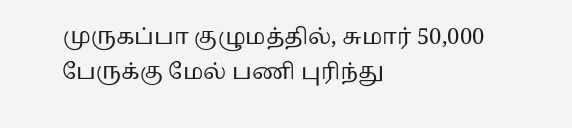முருகப்பா குழுமத்தில், சுமார் 50,000 பேருக்கு மேல் பணி புரிந்து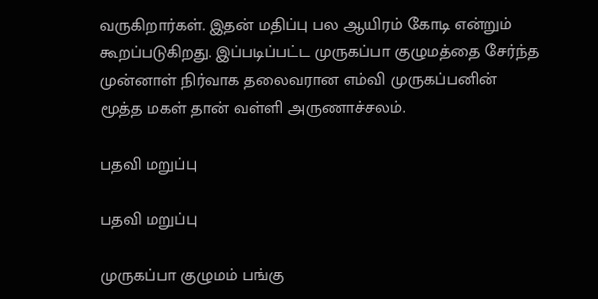வருகிறார்கள். இதன் மதிப்பு பல ஆயிரம் கோடி என்றும் கூறப்படுகிறது. இப்படிப்பட்ட முருகப்பா குழுமத்தை சேர்ந்த முன்னாள் நிர்வாக தலைவரான எம்வி முருகப்பனின் மூத்த மகள் தான் வள்ளி அருணாச்சலம்.

பதவி மறுப்பு

பதவி மறுப்பு

முருகப்பா குழுமம் பங்கு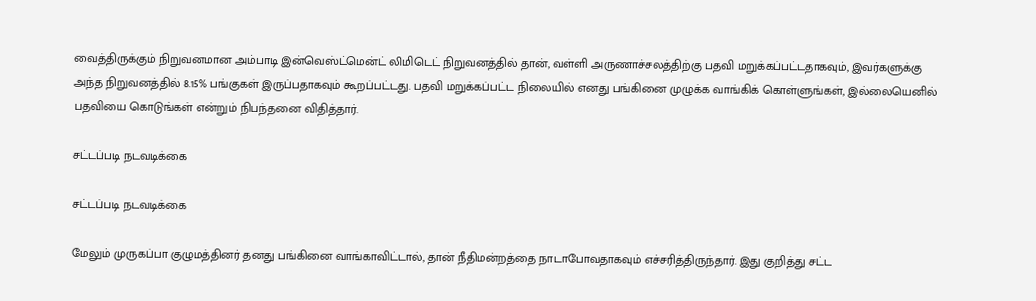வைத்திருக்கும் நிறுவனமான அம்பாடி இன்வெஸ்ட்மென்ட் லிமிடெட் நிறுவனத்தில் தான், வள்ளி அருணாச்சலத்திற்கு பதவி மறுக்கப்பட்டதாகவும், இவர்களுக்கு அந்த நிறுவனத்தில் 8.15% பங்குகள் இருப்பதாகவும் கூறப்பட்டது. பதவி மறுக்கப்பட்ட நிலையில் எனது பங்கினை முழுக்க வாங்கிக் கொள்ளுங்கள், இல்லையெனில் பதவியை கொடுங்கள் என்றும் நிபந்தனை விதித்தார்.

சட்டப்படி நடவடிக்கை

சட்டப்படி நடவடிக்கை

மேலும் முருகப்பா குழுமத்தினர் தனது பங்கினை வாங்காவிட்டால், தான் நீதிமன்றத்தை நாடாபோவதாகவும் எச்சரித்திருந்தார். இது குறித்து சட்ட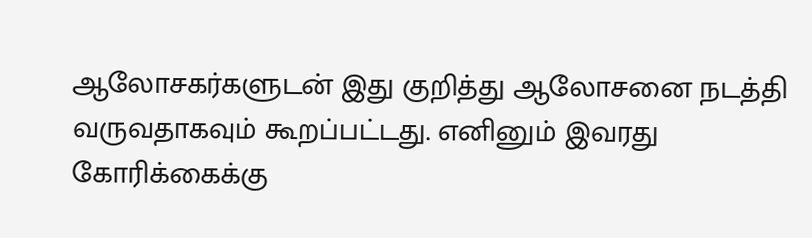ஆலோசகர்களுடன் இது குறித்து ஆலோசனை நடத்தி வருவதாகவும் கூறப்பட்டது. எனினும் இவரது கோரிக்கைக்கு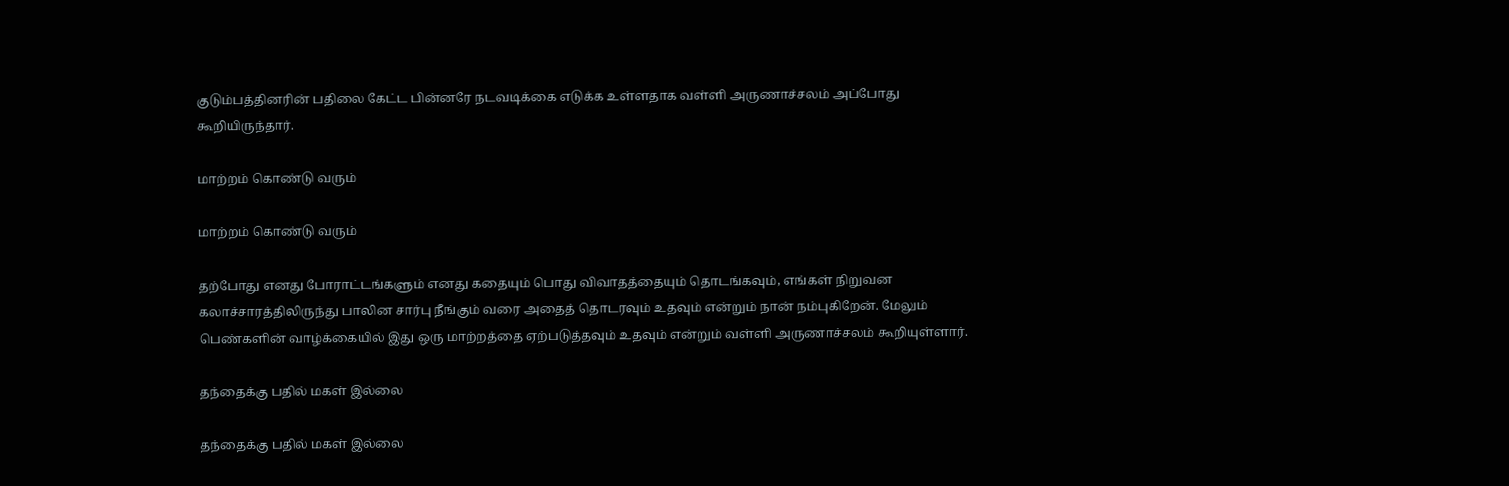குடும்பத்தினரின் பதிலை கேட்ட பின்னரே நடவடிக்கை எடுக்க உள்ளதாக வள்ளி அருணாச்சலம் அப்போது கூறியிருந்தார்.

மாற்றம் கொண்டு வரும்

மாற்றம் கொண்டு வரும்

தற்போது எனது போராட்டங்களும் எனது கதையும் பொது விவாதத்தையும் தொடங்கவும், எங்கள் நிறுவன கலாச்சாரத்திலிருந்து பாலின சார்பு நீங்கும் வரை அதைத் தொடரவும் உதவும் என்றும் நான் நம்புகிறேன். மேலும் பெண்களின் வாழ்க்கையில் இது ஒரு மாற்றத்தை ஏற்படுத்தவும் உதவும் என்றும் வள்ளி அருணாச்சலம் கூறியுள்ளார்.

தந்தைக்கு பதில் மகள் இல்லை

தந்தைக்கு பதில் மகள் இல்லை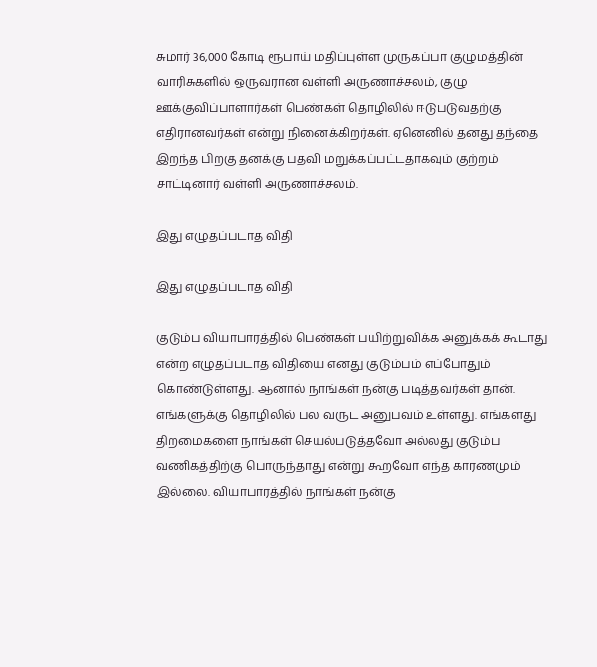சுமார் 36,000 கோடி ரூபாய் மதிப்புள்ள முருகப்பா குழுமத்தின் வாரிசுகளில் ஒருவரான வள்ளி அருணாச்சலம், குழு ஊக்குவிப்பாளார்கள் பெண்கள் தொழிலில் ஈடுபடுவதற்கு எதிரானவர்கள் என்று நினைக்கிறர்கள். ஏனெனில் தனது தந்தை இறந்த பிறகு தனக்கு பதவி மறுக்கப்பட்டதாகவும் குற்றம் சாட்டினார் வள்ளி அருணாச்சலம்.

இது எழுதப்படாத விதி

இது எழுதப்படாத விதி

குடும்ப வியாபாரத்தில் பெண்கள் பயிற்றுவிக்க அனுக்கக் கூடாது என்ற எழுதப்படாத விதியை எனது குடும்பம் எப்போதும் கொண்டுள்ளது. ஆனால் நாங்கள் நன்கு படித்தவர்கள் தான். எங்களுக்கு தொழிலில் பல வருட அனுபவம் உள்ளது. எங்களது திறமைகளை நாங்கள் செயல்படுத்தவோ அல்லது குடும்ப வணிகத்திற்கு பொருந்தாது என்று கூறவோ எந்த காரணமும் இல்லை. வியாபாரத்தில் நாங்கள் நன்கு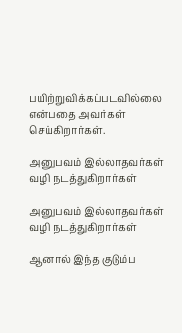பயிற்றுவிக்கப்படவில்லை என்பதை அவர்கள் செய்கிறார்கள்.

அனுபவம் இல்லாதவர்கள் வழி நடத்துகிறார்கள்

அனுபவம் இல்லாதவர்கள் வழி நடத்துகிறார்கள்

ஆனால் இந்த குடும்ப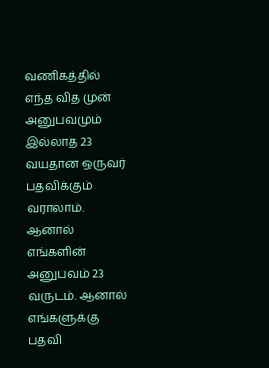வணிகத்தில் எந்த வித முன் அனுபவமும் இல்லாத 23 வயதான ஒருவர் பதவிக்கும் வராலாம். ஆனால் எங்களின் அனுபவம் 23 வருடம். ஆனால் எங்களுக்கு பதவி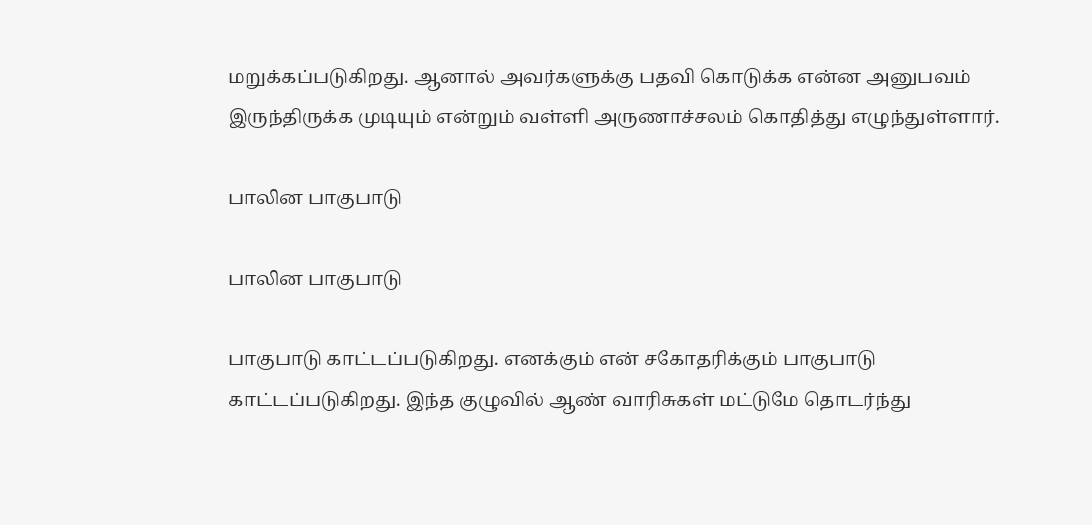மறுக்கப்படுகிறது. ஆனால் அவர்களுக்கு பதவி கொடுக்க என்ன அனுபவம் இருந்திருக்க முடியும் என்றும் வள்ளி அருணாச்சலம் கொதித்து எழுந்துள்ளார்.

பாலின பாகுபாடு

பாலின பாகுபாடு

பாகுபாடு காட்டப்படுகிறது. எனக்கும் என் சகோதரிக்கும் பாகுபாடு காட்டப்படுகிறது. இந்த குழுவில் ஆண் வாரிசுகள் மட்டுமே தொடர்ந்து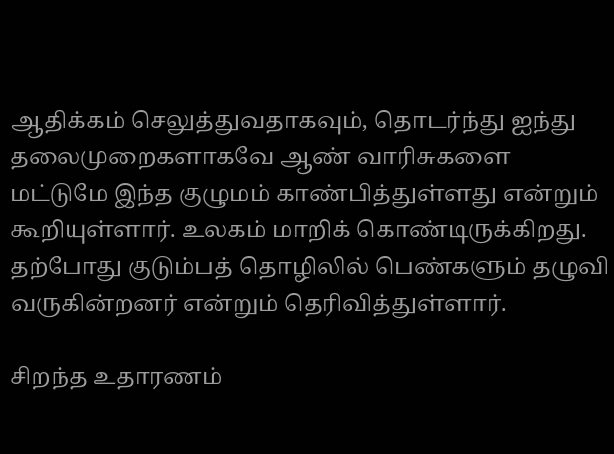ஆதிக்கம் செலுத்துவதாகவும், தொடர்ந்து ஐந்து தலைமுறைகளாகவே ஆண் வாரிசுகளை மட்டுமே இந்த குழுமம் காண்பித்துள்ளது என்றும் கூறியுள்ளார். உலகம் மாறிக் கொண்டிருக்கிறது. தற்போது குடும்பத் தொழிலில் பெண்களும் தழுவி வருகின்றனர் என்றும் தெரிவித்துள்ளார்.

சிறந்த உதாரணம்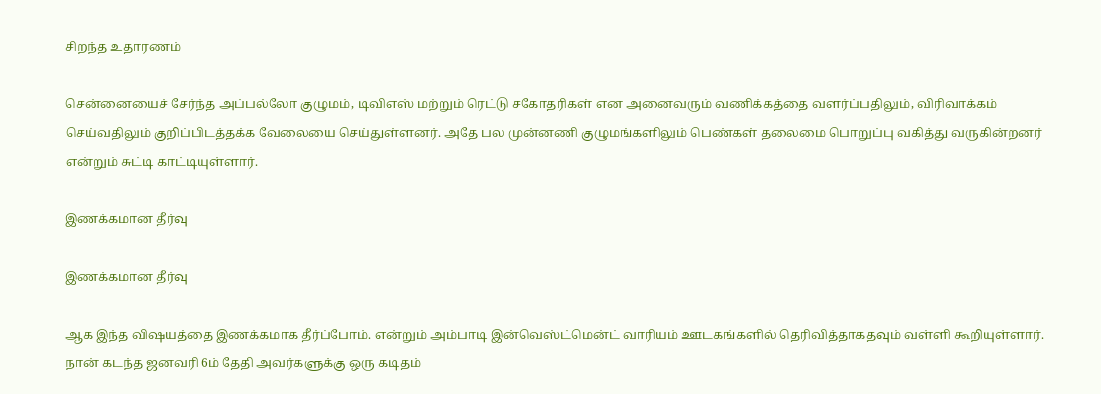சிறந்த உதாரணம்

சென்னையைச் சேர்ந்த அப்பல்லோ குழுமம், டிவிஎஸ் மற்றும் ரெட்டு சகோதரிகள் என அனைவரும் வணிக்கத்தை வளர்ப்பதிலும், விரிவாக்கம் செய்வதிலும் குறிப்பிடத்தக்க வேலையை செய்துள்ளனர். அதே பல முன்னணி குழுமங்களிலும் பெண்கள் தலைமை பொறுப்பு வகித்து வருகின்றனர் என்றும் சுட்டி காட்டியுள்ளார்.

இணக்கமான தீர்வு

இணக்கமான தீர்வு

ஆக இந்த விஷயத்தை இணக்கமாக தீர்ப்போம். என்றும் அம்பாடி இன்வெஸ்ட்மென்ட் வாரியம் ஊடகங்களில் தெரிவித்தாகதவும் வள்ளி கூறியுள்ளார். நான் கடந்த ஜனவரி 6ம் தேதி அவர்களுக்கு ஒரு கடிதம்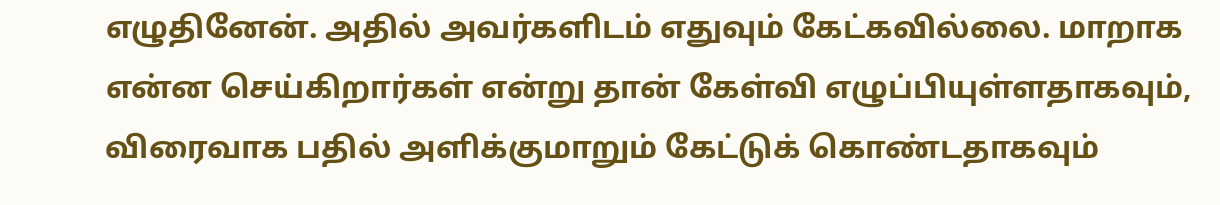எழுதினேன். அதில் அவர்களிடம் எதுவும் கேட்கவில்லை. மாறாக என்ன செய்கிறார்கள் என்று தான் கேள்வி எழுப்பியுள்ளதாகவும், விரைவாக பதில் அளிக்குமாறும் கேட்டுக் கொண்டதாகவும்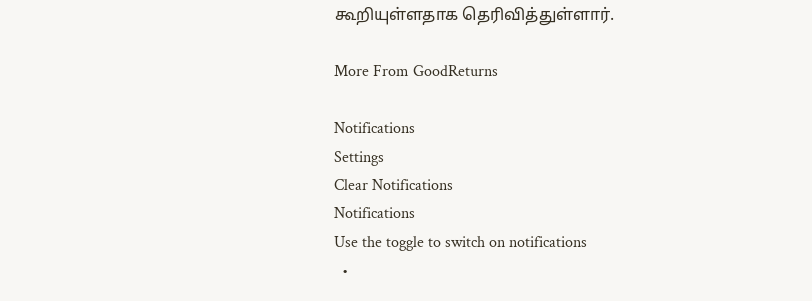கூறியுள்ளதாக தெரிவித்துள்ளார்.

More From GoodReturns

Notifications
Settings
Clear Notifications
Notifications
Use the toggle to switch on notifications
  •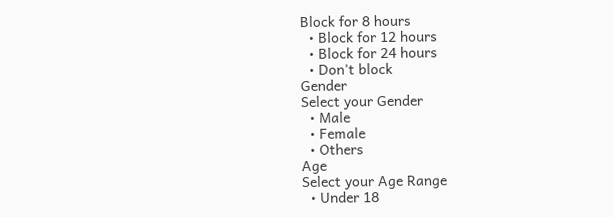Block for 8 hours
  • Block for 12 hours
  • Block for 24 hours
  • Don't block
Gender
Select your Gender
  • Male
  • Female
  • Others
Age
Select your Age Range
  • Under 18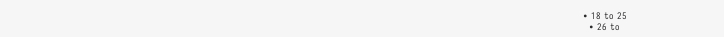• 18 to 25
  • 26 to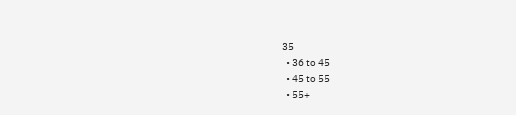35
  • 36 to 45
  • 45 to 55
  • 55+